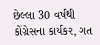છેલ્લા 30 વર્ષથી કોંગ્રેસના કાર્યકર, ગત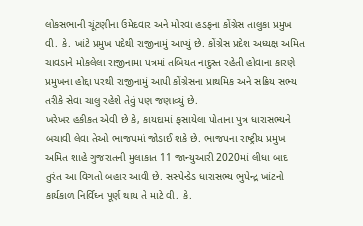લોકસભાની ચૂંટણીના ઉમેદવાર અને મોરવા હડફના કોંગ્રેસ તાલુકા પ્રમુખ વી. કે. ખાંટે પ્રમુખ પદેથી રાજીનામું આપ્યું છે. કોંગ્રેસ પ્રદેશ અધ્યક્ષ અમિત ચાવડાને મોકલેલા રાજીનામા પત્રમાં તબિયત નાદુસ્ત રહેતી હોવાના કારણે પ્રમુખના હોદ્દા પરથી રાજીનામું આપી કોંગ્રેસના પ્રાથમિક અને સક્રિય સભ્ય તરીકે સેવા ચાલુ રહેશે તેવું પણ જણાવ્યું છે.
ખરેખર હકીકત એવી છે કે, કાયદામાં ફસાયેલા પોતાના પુત્ર ધારાસભ્યને બચાવી લેવા તેઓ ભાજપમાં જોડાઈ શકે છે. ભાજપના રાષ્ટ્રીય પ્રમુખ અમિત શાહે ગુજરાતની મુલાકાત 11 જાન્યુઆરી 2020માં લીધા બાદ તુરંત આ વિગતો બહાર આવી છે. સસ્પેન્ડેડ ધારાસભ્ય ભુપેન્દ્ર ખાંટનો કાર્યકાળ નિર્વિઘ્ન પૂર્ણ થાય તે માટે વી. કે.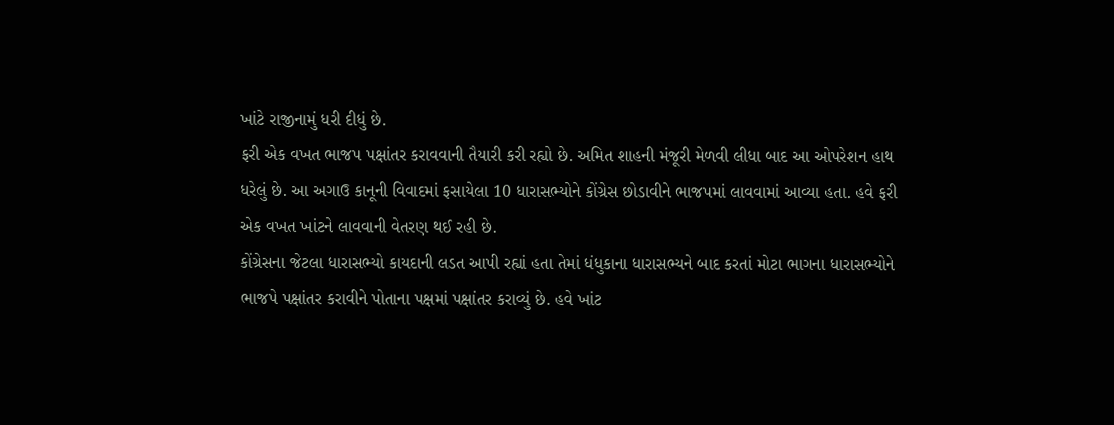ખાંટે રાજીનામું ધરી દીધું છે.
ફરી એક વખત ભાજપ પક્ષાંતર કરાવવાની તૈયારી કરી રહ્યો છે. અમિત શાહની મંજૂરી મેળવી લીધા બાદ આ ઓપરેશન હાથ ધરેલું છે. આ અગાઉ કાનૂની વિવાદમાં ફસાયેલા 10 ધારાસભ્યોને કોંગ્રેસ છોડાવીને ભાજપમાં લાવવામાં આવ્યા હતા. હવે ફરી એક વખત ખાંટને લાવવાની વેતરણ થઈ રહી છે.
કોંગ્રેસના જેટલા ધારાસભ્યો કાયદાની લડત આપી રહ્યાં હતા તેમાં ધંધુકાના ધારાસભ્યને બાદ કરતાં મોટા ભાગના ધારાસભ્યોને ભાજપે પક્ષાંતર કરાવીને પોતાના પક્ષમાં પક્ષાંતર કરાવ્યું છે. હવે ખાંટ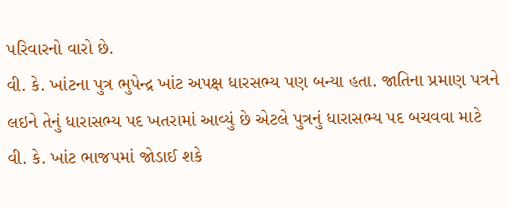પરિવારનો વારો છે.
વી. કે. ખાંટના પુત્ર ભુપેન્દ્ર ખાંટ અપક્ષ ધારસભ્ય પણ બન્યા હતા. જાતિના પ્રમાણ પત્રને લઇને તેનું ધારાસભ્ય પદ ખતરામાં આવ્યું છે એટલે પુત્રનું ધારાસભ્ય પદ બચવવા માટે વી. કે. ખાંટ ભાજપમાં જોડાઈ શકે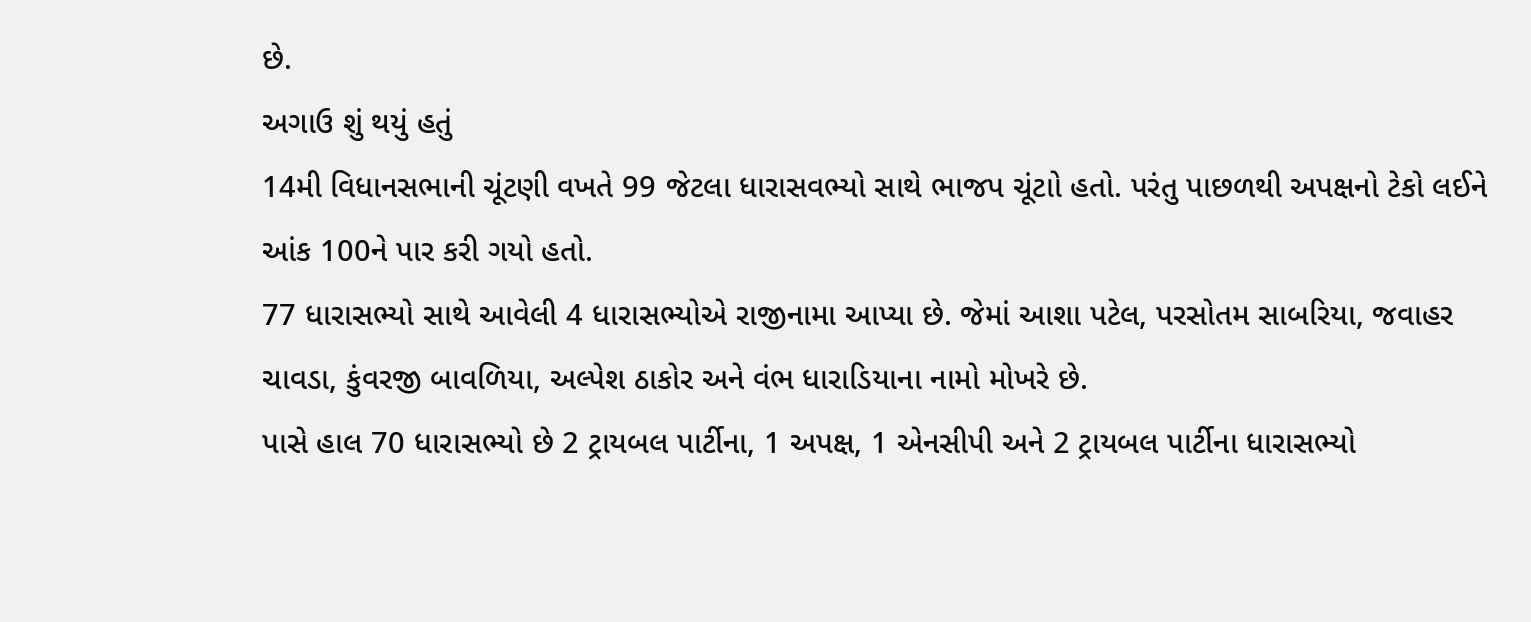છે.
અગાઉ શું થયું હતું
14મી વિધાનસભાની ચૂંટણી વખતે 99 જેટલા ધારાસવભ્યો સાથે ભાજપ ચૂંટાો હતો. પરંતુ પાછળથી અપક્ષનો ટેકો લઈને આંક 100ને પાર કરી ગયો હતો.
77 ધારાસભ્યો સાથે આવેલી 4 ધારાસભ્યોએ રાજીનામા આપ્યા છે. જેમાં આશા પટેલ, પરસોતમ સાબરિયા, જવાહર ચાવડા, કુંવરજી બાવળિયા, અલ્પેશ ઠાકોર અને વંભ ધારાડિયાના નામો મોખરે છે.
પાસે હાલ 70 ધારાસભ્યો છે 2 ટ્રાયબલ પાર્ટીના, 1 અપક્ષ, 1 એનસીપી અને 2 ટ્રાયબલ પાર્ટીના ધારાસભ્યો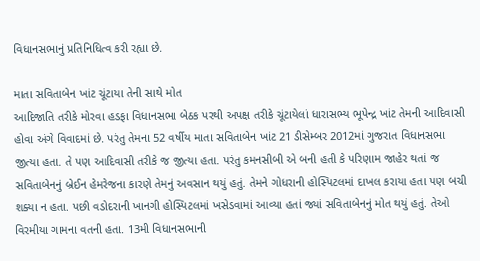વિધાનસભાનું પ્રતિનિધિત્વ કરી રહ્યા છે.

માતા સવિતાબેન ખાંટ ચૂંટાયા તેની સાથે મોત
આદિજાતિ તરીકે મોરવા હડફા વિધાનસભા બેઠક પરથી અપક્ષ તરીકે ચૂંટાયેલાં ધારાસભ્ય ભૂપેન્દ્ર ખાંટ તેમની આદિવાસી હોવા અંગે વિવાદમાં છે. પરંતુ તેમના 52 વર્ષીય માતા સવિતાબેન ખાંટ 21 ડીસેમ્બર 2012માં ગુજરાત વિધાનસભા જીત્યા હતા. તે પણ આદિવાસી તરીકે જ જીત્યા હતા. પરંતુ કમનસીબી એ બની હતી કે પરિણામ જાહેર થતાં જ સવિતાબેનનું બ્રેઈન હેમરેજના કારણે તેમનું અવસાન થયું હતું. તેમને ગોધરાની હોસ્પિટલમાં દાખલ કરાયા હતા પણ બચી શક્યા ન હતા. પછી વડોદરાની ખાનગી હોસ્પિટલમાં ખસેડવામાં આવ્યા હતાં જ્યાં સવિતાબેનનું મોત થયું હતું. તેઓ વિરમીયા ગામના વતની હતા. 13મી વિધાનસભાની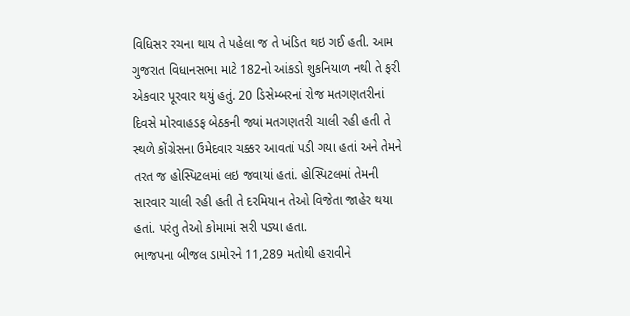વિધિસર રચના થાય તે પહેલા જ તે ખંડિત થઇ ગઈ હતી. આમ ગુજરાત વિધાનસભા માટે 182નો આંકડો શુકનિયાળ નથી તે ફરી એકવાર પૂરવાર થયું હતું. 20 ડિસેમ્બરનાં રોજ મતગણતરીનાં દિવસે મોરવાહડફ બેઠકની જ્યાં મતગણતરી ચાલી રહી હતી તે સ્થળે કોંગ્રેસના ઉમેદવાર ચક્કર આવતાં પડી ગયા હતાં અને તેમને તરત જ હોસ્પિટલમાં લઇ જવાયાં હતાં. હોસ્પિટલમાં તેમની સારવાર ચાલી રહી હતી તે દરમિયાન તેઓ વિજેતા જાહેર થયા હતાં. પરંતુ તેઓ કોમામાં સરી પડ્યા હતા.
ભાજપના બીજલ ડામોરને 11,289 મતોથી હરાવીને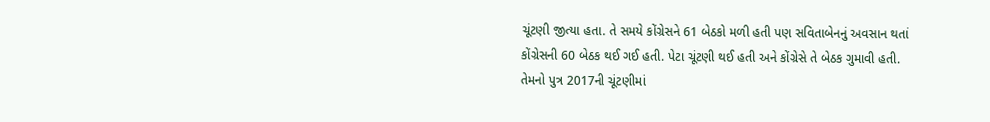ચૂંટણી જીત્યા હતા. તે સમયે કોંગ્રેસને 61 બેઠકો મળી હતી પણ સવિતાબેનનું અવસાન થતાં કોંગ્રેસની 60 બેઠક થઈ ગઈ હતી. પેટા ચૂંટણી થઈ હતી અને કોંગ્રેસે તે બેઠક ગુમાવી હતી. તેમનો પુત્ર 2017ની ચૂંટણીમાં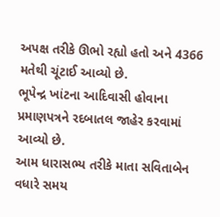અપક્ષ તરીકે ઊભો રહ્યો હતો અને 4366 મતેથી ચૂંટાઈ આવ્યો છે.
ભૂપેન્દ્ર ખાંટના આદિવાસી હોવાના પ્રમાણપત્રને રદબાતલ જાહેર કરવામાં આવ્યો છે.
આમ ધારાસભ્ય તરીકે માતા સવિતાબેન વધારે સમય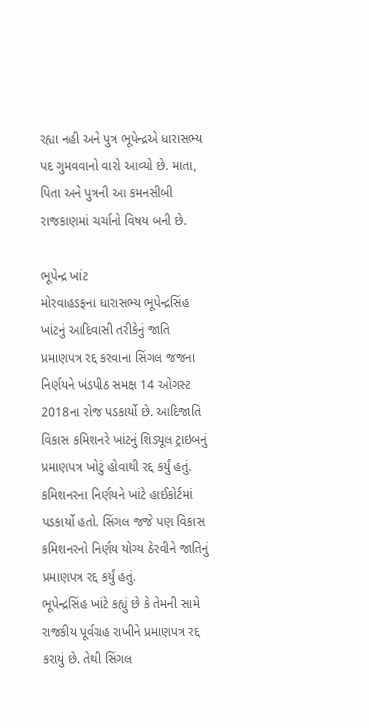રહ્યા નહી અને પુત્ર ભૂપેન્દ્રએ ધારાસભ્ય પદ ગુમવવાનો વારો આવ્યો છે. માતા, પિતા અને પુત્રની આ કમનસીબી રાજકાણમાં ચર્ચાનો વિષય બની છે.

ભૂપેન્દ્ર ખાંટ
મોરવાહડફના ધારાસભ્ય ભૂપેન્દ્રસિંહ ખાંટનું આદિવાસી તરીકેનું જાતિ પ્રમાણપત્ર રદ્દ કરવાના સિંગલ જજના નિર્ણયને ખંડપીઠ સમક્ષ 14 ઓગસ્ટ 2018ના રોજ પડકાર્યો છે. આદિજાતિ વિકાસ કમિશનરે ખાંટનું શિડ્યૂલ ટ્રાઇબનું પ્રમાણપત્ર ખોટું હોવાથી રદ્દ કર્યું હતું. કમિશનરના નિર્ણયને ખાંટે હાઈકોર્ટમાં પડકાર્યો હતો. સિંગલ જજે પણ વિકાસ કમિશનરનો નિર્ણય યોગ્ય ઠેરવીને જાતિનું પ્રમાણપત્ર રદ્દ કર્યું હતું.
ભૂપેન્દ્રસિંહ ખાંટે કહ્યું છે કે તેમની સામે રાજકીય પૂર્વગ્રહ રાખીને પ્રમાણપત્ર રદ્દ કરાયું છે. તેથી સિંગલ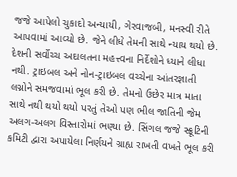જજે આપેલો ચુકાદો અન્યાયી, ગેરવાજબી, મનસ્વી રીતે આપવામાં આવ્યો છે. જેને લીધે તેમની સાથે ન્યાય થયો છે. દેશની સર્વોચ્ચ અદાલતના મહત્ત્વના નિર્દેશોને ધ્યાને લીધા નથી. ટ્રાઇબલ અને નોન-ટ્રાઇબલ વચ્ચેના આંતરજ્ઞાતી લગ્નોને સમજવામાં ભૂલ કરી છે. તેમનો ઉછેર માત્ર માતા સાથે નથી થયો થયો પરતું તેઓ પણ ભીલ જાતિની જેમ અલગ-અલગ વિસ્તારોમાં ભણ્યા છે. સિંગલ જજે સ્ક્રૂટિની કમિટી દ્વારા અપાયેલા નિર્ણયને ગ્રાહ્ય રાખતી વખતે ભૂલ કરી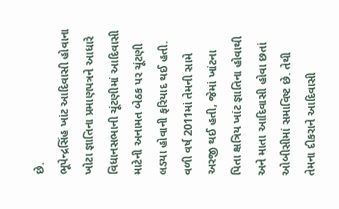છે.
ભૂપેન્દ્રસિંહ ખાંટ આદિવાસી હોવાના ખોટા જ્ઞાતિના પ્રમાણપત્રને આધારે વિધાનસભાની ચૂંટણીમાં આદિવાસી માટેની અનામત બેઠક પર ચૂંટણી લડયા હોવાની ફરિયાદ થઈ હતી. વળી વર્ષ 2011માં તેમની સામે અરજી થઈ હતી, જેમાં ખાંટના પિતા ક્ષત્રિય ખાંટ જ્ઞાતિના હોવાથી અને માતા આદિવાસી હોવા છતાં ઓબીસીમાં સમાવિષ્ટ છે. તેથી તેમના દીકરાને આદિવાસી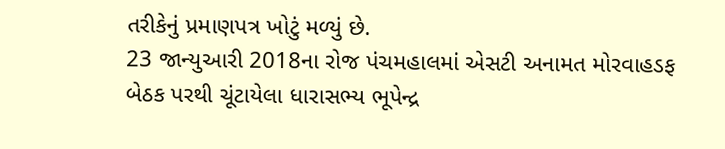તરીકેનું પ્રમાણપત્ર ખોટું મળ્યું છે.
23 જાન્યુઆરી 2018ના રોજ પંચમહાલમાં એસટી અનામત મોરવાહડફ બેઠક પરથી ચૂંટાયેલા ધારાસભ્ય ભૂપેન્દ્ર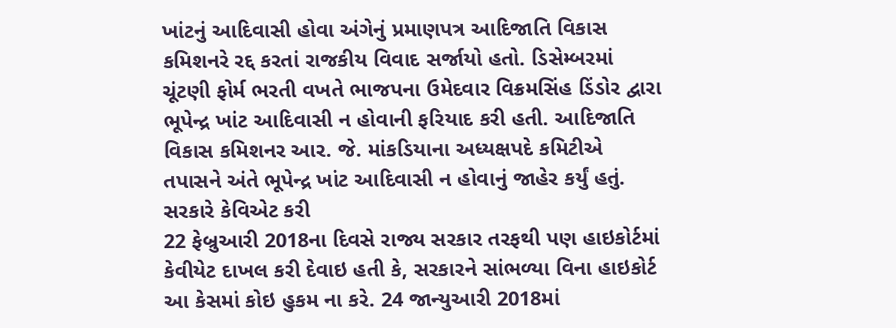ખાંટનું આદિવાસી હોવા અંગેનું પ્રમાણપત્ર આદિજાતિ વિકાસ કમિશનરે રદ્દ કરતાં રાજકીય વિવાદ સર્જાયો હતો. ડિસેમ્બરમાં ચૂંટણી ફોર્મ ભરતી વખતે ભાજપના ઉમેદવાર વિક્રમસિંહ ડિંડોર દ્વારા ભૂપેન્દ્ર ખાંટ આદિવાસી ન હોવાની ફરિયાદ કરી હતી. આદિજાતિ વિકાસ કમિશનર આર. જે. માંકડિયાના અધ્યક્ષપદે કમિટીએ તપાસને અંતે ભૂપેન્દ્ર ખાંટ આદિવાસી ન હોવાનું જાહેર કર્યું હતું.
સરકારે કેવિએટ કરી
22 ફેબ્રુઆરી 2018ના દિવસે રાજ્ય સરકાર તરફથી પણ હાઇકોર્ટમાં કેવીયેટ દાખલ કરી દેવાઇ હતી કે, સરકારને સાંભળ્યા વિના હાઇકોર્ટ આ કેસમાં કોઇ હુકમ ના કરે. 24 જાન્યુઆરી 2018માં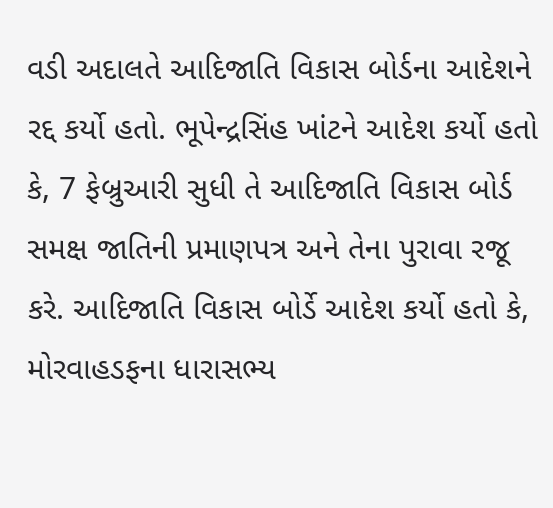વડી અદાલતે આદિજાતિ વિકાસ બોર્ડના આદેશને રદ્દ કર્યો હતો. ભૂપેન્દ્રસિંહ ખાંટને આદેશ કર્યો હતો કે, 7 ફેબ્રુઆરી સુધી તે આદિજાતિ વિકાસ બોર્ડ સમક્ષ જાતિની પ્રમાણપત્ર અને તેના પુરાવા રજૂ કરે. આદિજાતિ વિકાસ બોર્ડે આદેશ કર્યો હતો કે, મોરવાહડફના ધારાસભ્ય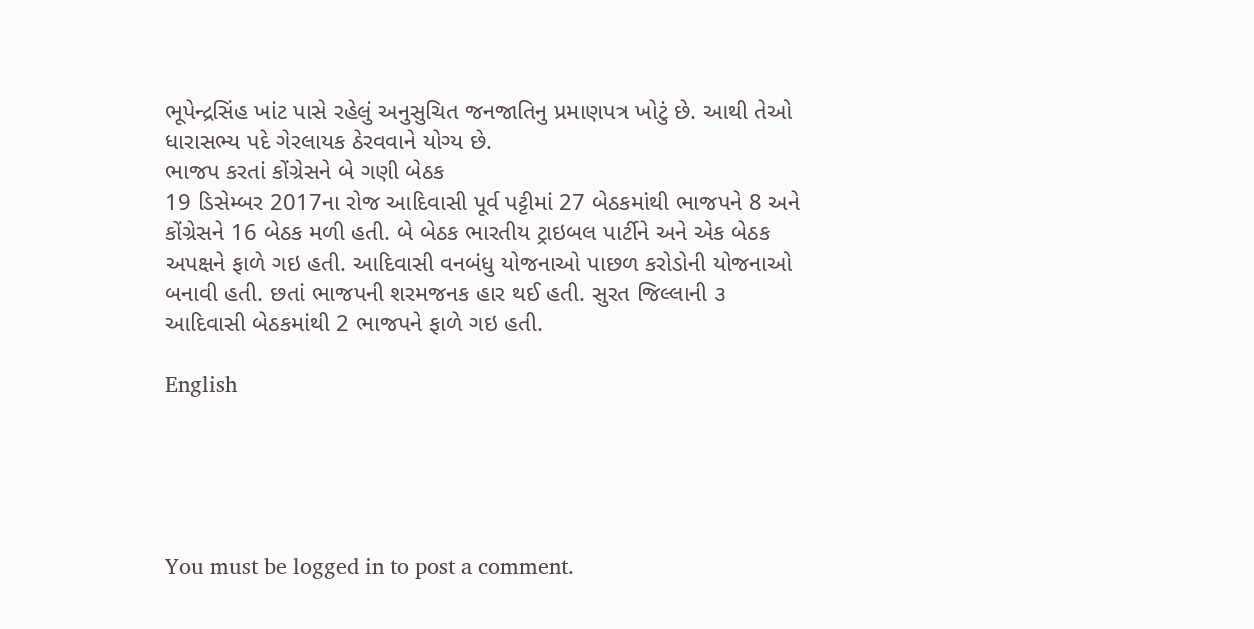ભૂપેન્દ્રસિંહ ખાંટ પાસે રહેલું અનુસુચિત જનજાતિનુ પ્રમાણપત્ર ખોટું છે. આથી તેઓ ધારાસભ્ય પદે ગેરલાયક ઠેરવવાને યોગ્ય છે.
ભાજપ કરતાં કોંગ્રેસને બે ગણી બેઠક
19 ડિસેમ્બર 2017ના રોજ આદિવાસી પૂર્વ પટ્ટીમાં 27 બેઠકમાંથી ભાજપને 8 અને કોંગ્રેસને 16 બેઠક મળી હતી. બે બેઠક ભારતીય ટ્રાઇબલ પાર્ટીને અને એક બેઠક અપક્ષને ફાળે ગઇ હતી. આદિવાસી વનબંધુ યોજનાઓ પાછળ કરોડોની યોજનાઓ બનાવી હતી. છતાં ભાજપની શરમજનક હાર થઈ હતી. સુરત જિલ્લાની ૩ આદિવાસી બેઠકમાંથી 2 ભાજપને ફાળે ગઇ હતી.

English





You must be logged in to post a comment.